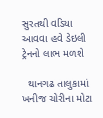સુરતથી વડિયા આવવા હવે ડેઇલી ટ્રેનનો લાભ મળશે

  થાનગઢ તાલુકામાં ખનીજ ચોરીના મોટા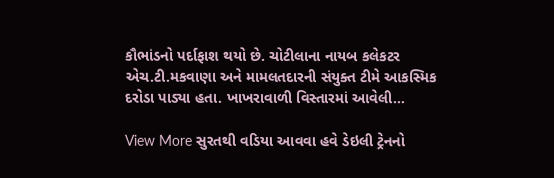કૌભાંડનો પર્દાફાશ થયો છે. ચોટીલાના નાયબ કલેકટર એચ.ટી.મકવાણા અને મામલતદારની સંયુક્ત ટીમે આકસ્મિક દરોડા પાડ્યા હતા. ખાખરાવાળી વિસ્તારમાં આવેલી…

View More સુરતથી વડિયા આવવા હવે ડેઇલી ટ્રેનનો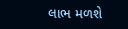લાભ મળશે